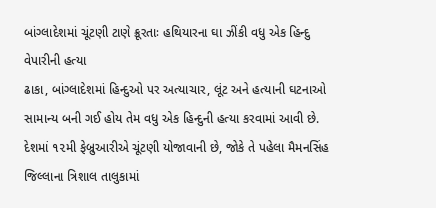બાંગ્લાદેશમાં ચૂંટણી ટાણે ક્રૂરતાઃ હથિયારના ઘા ઝીંકી વધુ એક હિન્દુ વેપારીની હત્યા
ઢાકા, બાંગ્લાદેશમાં હિન્દુઓ પર અત્યાચાર, લૂંટ અને હત્યાની ઘટનાઓ સામાન્ય બની ગઈ હોય તેમ વધુ એક હિન્દુની હત્યા કરવામાં આવી છે. દેશમાં ૧૨મી ફેબ્રુઆરીએ ચૂંટણી યોજાવાની છે, જોકે તે પહેલા મૈમનસિંહ જિલ્લાના ત્રિશાલ તાલુકામાં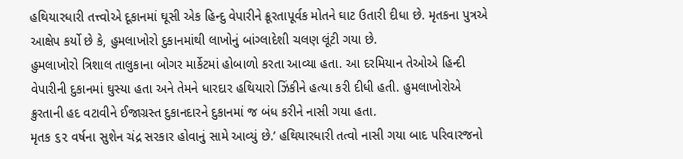હથિયારધારી તત્ત્વોએ દૂકાનમાં ઘૂસી એક હિન્દુ વેપારીને ક્રૂરતાપૂર્વક મોતને ઘાટ ઉતારી દીધા છે. મૃતકના પુત્રએ આક્ષેપ કર્યો છે કે, હુમલાખોરો દુકાનમાંથી લાખોનું બાંગ્લાદેશી ચલણ લૂંટી ગયા છે.
હુમલાખોરો ત્રિશાલ તાલુકાના બોગર માર્કેટમાં હોબાળો કરતા આવ્યા હતા. આ દરમિયાન તેઓએ હિન્દી વેપારીની દુકાનમાં ઘુસ્યા હતા અને તેમને ધારદાર હથિયારો ઝિંકીને હત્યા કરી દીધી હતી. હુમલાખોરોએ ક્રુરતાની હદ વટાવીને ઈજાગ્રસ્ત દુકાનદારને દુકાનમાં જ બંધ કરીને નાસી ગયા હતા.
મૃતક ૬૨ વર્ષના સુશેન ચંદ્ર સરકાર હોવાનું સામે આવ્યું છે.’ હથિયારધારી તત્વો નાસી ગયા બાદ પરિવારજનો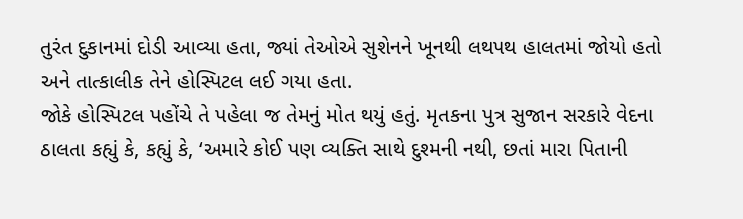તુરંત દુકાનમાં દોડી આવ્યા હતા, જ્યાં તેઓએ સુશેનને ખૂનથી લથપથ હાલતમાં જોયો હતો અને તાત્કાલીક તેને હોસ્પિટલ લઈ ગયા હતા.
જોકે હોસ્પિટલ પહોંચે તે પહેલા જ તેમનું મોત થયું હતું. મૃતકના પુત્ર સુજાન સરકારે વેદના ઠાલતા કહ્યું કે, કહ્યું કે, ‘અમારે કોઈ પણ વ્યક્તિ સાથે દુશ્મની નથી, છતાં મારા પિતાની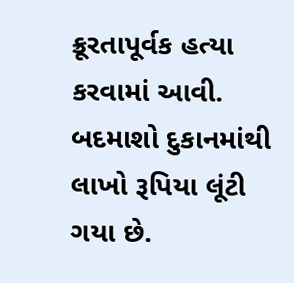ક્રૂરતાપૂર્વક હત્યા કરવામાં આવી. બદમાશો દુકાનમાંથી લાખો રૂપિયા લૂંટી ગયા છે.